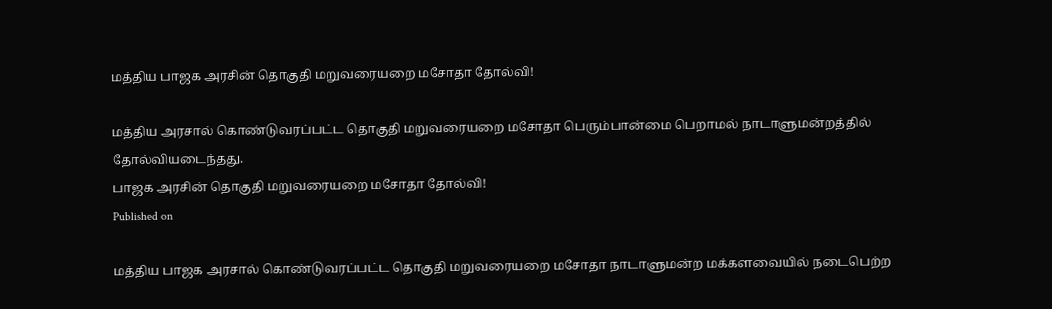மத்திய பாஜக அரசின் தொகுதி மறுவரையறை மசோதா தோல்வி!

மத்திய அரசால் கொண்டுவரப்பட்ட தொகுதி மறுவரையறை மசோதா பெரும்பான்மை பெறாமல் நாடாளுமன்றத்தில் தோல்வியடைந்தது.
பாஜக அரசின் தொகுதி மறுவரையறை மசோதா தோல்வி!
Published on

மத்திய பாஜக அரசால் கொண்டுவரப்பட்ட தொகுதி மறுவரையறை மசோதா நாடாளுமன்ற மக்களவையில் நடைபெற்ற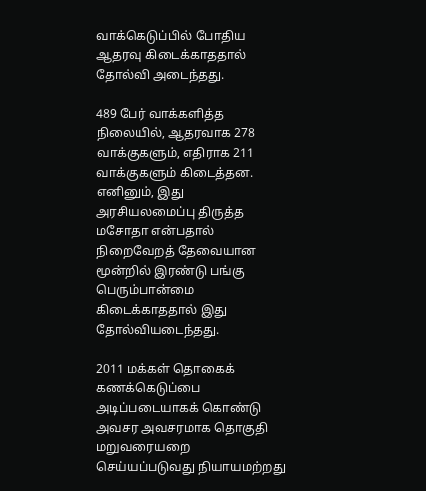வாக்கெடுப்பில் போதிய ஆதரவு கிடைக்காததால் தோல்வி அடைந்தது.

489 பேர் வாக்களித்த நிலையில், ஆதரவாக 278 வாக்குகளும், எதிராக 211 வாக்குகளும் கிடைத்தன. எனினும், இது அரசியலமைப்பு திருத்த மசோதா என்பதால் நிறைவேறத் தேவையான மூன்றில் இரண்டு பங்கு பெரும்பான்மை கிடைக்காததால் இது தோல்வியடைந்தது.

2011 மக்கள் தொகைக் கணக்கெடுப்பை அடிப்படையாகக் கொண்டு அவசர அவசரமாக தொகுதி மறுவரையறை செய்யப்படுவது நியாயமற்றது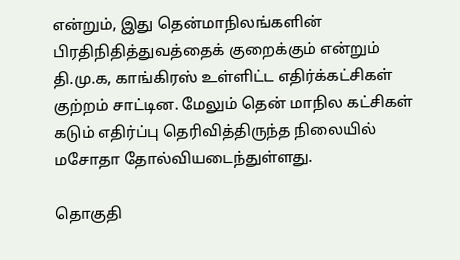என்றும், இது தென்மாநிலங்களின் பிரதிநிதித்துவத்தைக் குறைக்கும் என்றும் தி.மு.க, காங்கிரஸ் உள்ளிட்ட எதிர்க்கட்சிகள் குற்றம் சாட்டின. மேலும் தென் மாநில கட்சிகள் கடும் எதிர்ப்பு தெரிவித்திருந்த நிலையில் மசோதா தோல்வியடைந்துள்ளது.

தொகுதி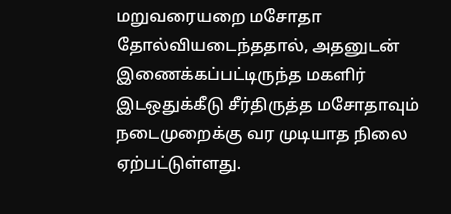மறுவரையறை மசோதா தோல்வியடைந்ததால், அதனுடன் இணைக்கப்பட்டிருந்த மகளிர் இடஒதுக்கீடு சீர்திருத்த மசோதாவும் நடைமுறைக்கு வர முடியாத நிலை ஏற்பட்டுள்ளது.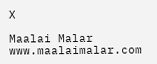X

Maalai Malar
www.maalaimalar.com